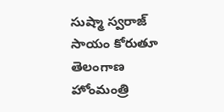సుష్మా స్వరాజ్ సాయం కోరుతూ తెలంగాణ హోంమంత్రి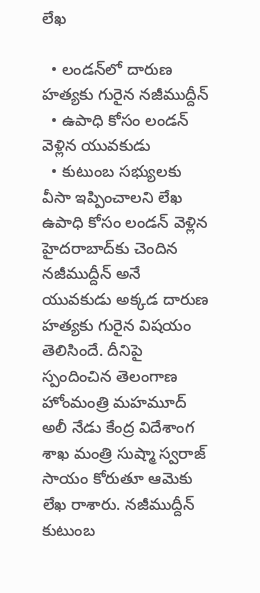లేఖ

  • లండన్‌లో దారుణ హత్యకు గురైన నజీముద్దీన్
  • ఉపాధి కోసం లండన్‌ వెళ్లిన యువకుడు
  • కుటుంబ సభ్యులకు వీసా ఇప్పించాలని లేఖ
ఉపాధి కోసం లండన్ వెళ్లిన హైదరాబాద్‌కు చెందిన నజీముద్దీన్ అనే యువకుడు అక్కడ దారుణ హత్యకు గురైన విషయం తెలిసిందే. దీనిపై స్పందించిన తెలంగాణ హోంమంత్రి మహమూద్ అలీ నేడు కేంద్ర విదేశాంగ శాఖ మంత్రి సుష్మా స్వరాజ్‌ సాయం కోరుతూ ఆమెకు లేఖ రాశారు. నజీముద్దీన్ కుటుంబ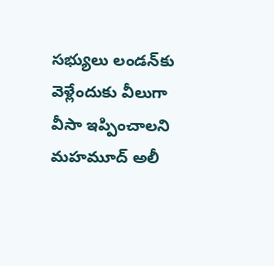సభ్యులు లండన్‌కు వెళ్లేందుకు వీలుగా వీసా ఇప్పించాలని మహమూద్ అలీ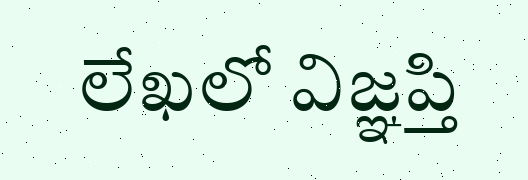లేఖలో విజ్ఞప్తి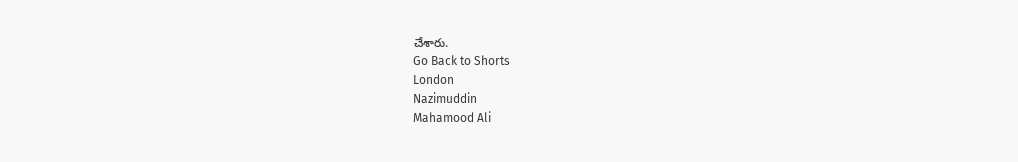చేశారు.
Go Back to Shorts
London
Nazimuddin
Mahamood Ali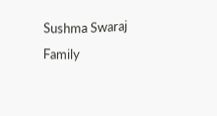Sushma Swaraj
Family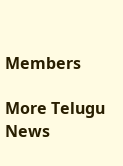Members

More Telugu News